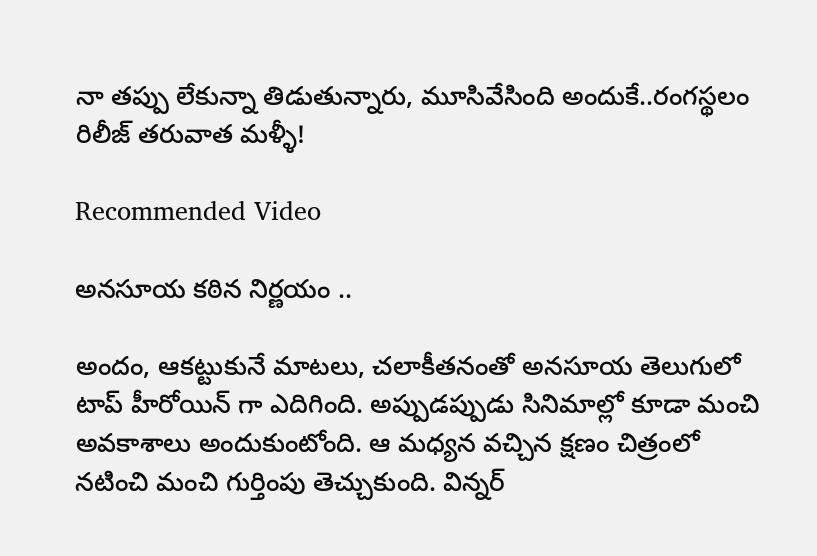నా తప్పు లేకున్నా తిడుతున్నారు, మూసివేసింది అందుకే..రంగస్థలం రిలీజ్ తరువాత మళ్ళీ!

Recommended Video

అనసూయ కఠిన నిర్ణయం ..

అందం, ఆకట్టుకునే మాటలు, చలాకీతనంతో అనసూయ తెలుగులో టాప్ హీరోయిన్ గా ఎదిగింది. అప్పుడప్పుడు సినిమాల్లో కూడా మంచి అవకాశాలు అందుకుంటోంది. ఆ మధ్యన వచ్చిన క్షణం చిత్రంలో నటించి మంచి గుర్తింపు తెచ్చుకుంది. విన్నర్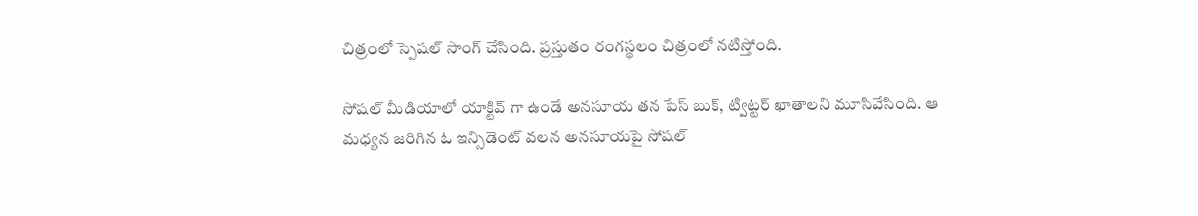చిత్రంలో స్పెషల్ సాంగ్ చేసింది. ప్రస్తుతం రంగస్థలం చిత్రంలో నటిస్తోంది.

సోషల్ మీడియాలో యాక్టివ్ గా ఉండే అనసూయ తన పేస్ బుక్, ట్విట్టర్ ఖాతాలని మూసివేసింది. ఆ మధ్యన జరిగిన ఓ ఇన్సిడెంట్ వలన అనసూయపై సోషల్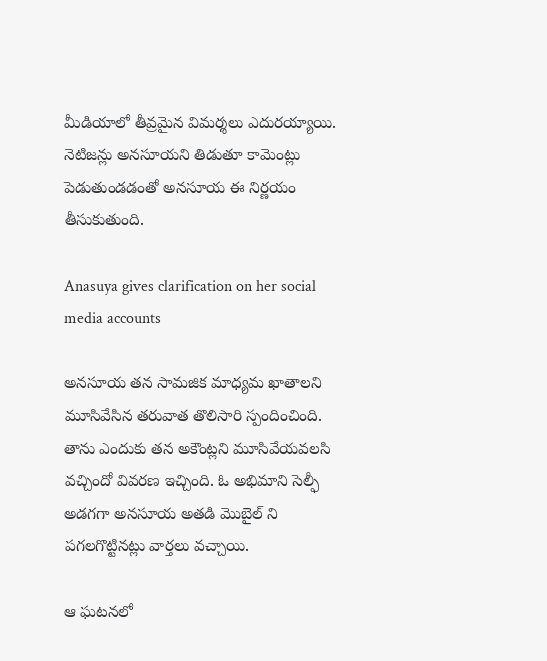మీడియాలో తీవ్రమైన విమర్శలు ఎదురయ్యాయి. నెటిజన్లు అనసూయని తిడుతూ కామెంట్లు పెడుతుండడంతో అనసూయ ఈ నిర్ణయం తీసుకుతుంది.

Anasuya gives clarification on her social media accounts

అనసూయ తన సామజిక మాధ్యమ ఖాతాలని మూసివేసిన తరువాత తొలిసారి స్పందించింది. తాను ఎందుకు తన అకౌంట్లని మూసివేయవలసి వచ్చిందో వివరణ ఇచ్చింది. ఓ అభిమాని సెల్ఫీ అడగగా అనసూయ అతడి మొబైల్ ని పగలగొట్టినట్లు వార్తలు వచ్చాయి.

ఆ ఘటనలో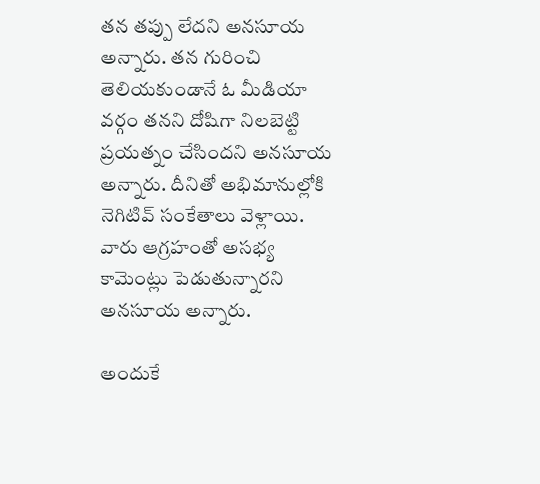తన తప్పు లేదని అనసూయ అన్నారు. తన గురించి తెలియకుండానే ఓ మీడియా వర్గం తనని దోషిగా నిలబెట్టి ప్రయత్నం చేసిందని అనసూయ అన్నారు. దీనితో అభిమానుల్లోకి నెగిటివ్ సంకేతాలు వెళ్లాయి. వారు ఆగ్రహంతో అసభ్య కామెంట్లు పెడుతున్నారని అనసూయ అన్నారు.

అందుకే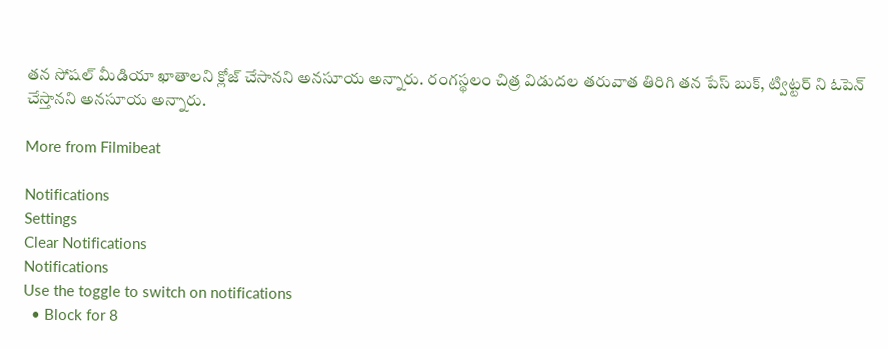తన సోషల్ మీడియా ఖాతాలని క్లోజ్ చేసానని అనసూయ అన్నారు. రంగస్థలం చిత్ర విడుదల తరువాత తిరిగి తన పేస్ బుక్, ట్విట్టర్ ని ఓపెన్ చేస్తానని అనసూయ అన్నారు.

More from Filmibeat

Notifications
Settings
Clear Notifications
Notifications
Use the toggle to switch on notifications
  • Block for 8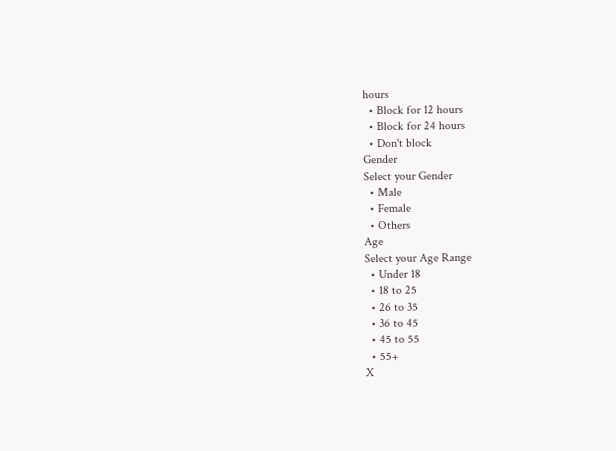hours
  • Block for 12 hours
  • Block for 24 hours
  • Don't block
Gender
Select your Gender
  • Male
  • Female
  • Others
Age
Select your Age Range
  • Under 18
  • 18 to 25
  • 26 to 35
  • 36 to 45
  • 45 to 55
  • 55+
X